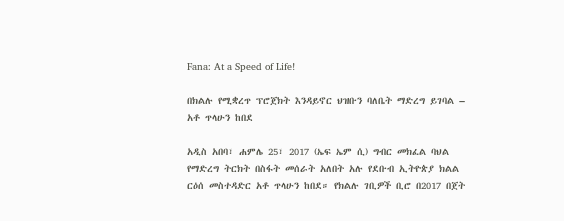Fana: At a Speed of Life!

በክልሉ የሚቋረጥ ፕሮጀክት እንዳይኖር ህዝቡን ባለቤት ማድረግ ይገባል – አቶ ጥላሁን ከበደ

አዲስ አበባ፣ ሐምሌ 25፣ 2017 (ኤፍ ኤም ሲ) ግብር መክፈል ባህል የማድረግ ትርክት በስፋት መሰራት አለበት አሉ የደቡብ ኢትዮጵያ ክልል ርዕሰ መስተዳድር አቶ ጥላሁን ከበደ። የክልሉ ገቢዎች ቢሮ በ2017 በጀት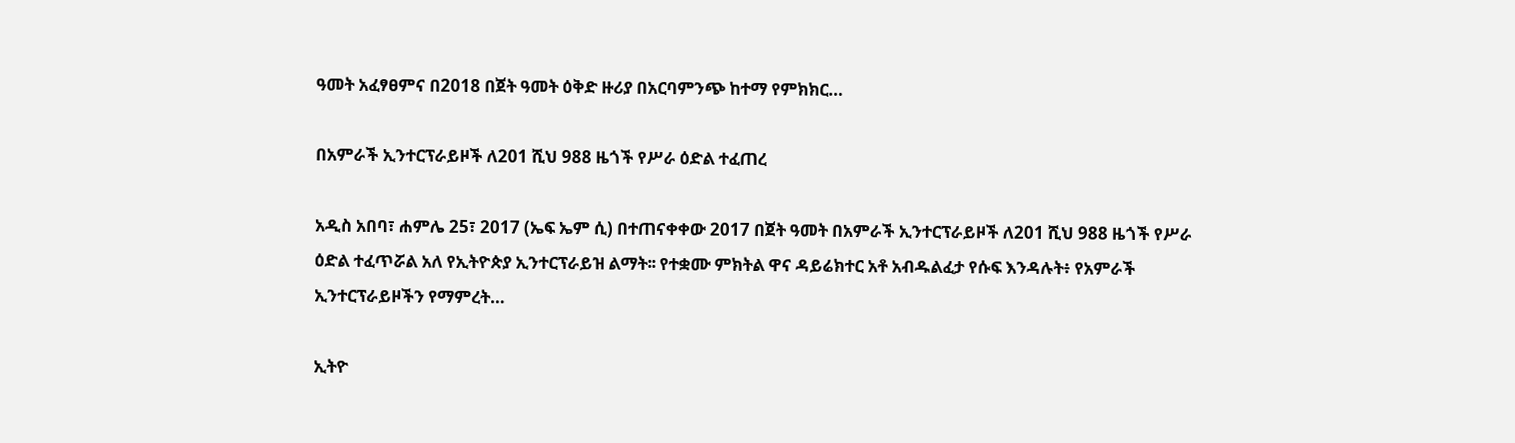ዓመት አፈፃፀምና በ2018 በጀት ዓመት ዕቅድ ዙሪያ በአርባምንጭ ከተማ የምክክር…

በአምራች ኢንተርፕራይዞች ለ201 ሺህ 988 ዜጎች የሥራ ዕድል ተፈጠረ

አዲስ አበባ፣ ሐምሌ 25፣ 2017 (ኤፍ ኤም ሲ) በተጠናቀቀው 2017 በጀት ዓመት በአምራች ኢንተርፕራይዞች ለ201 ሺህ 988 ዜጎች የሥራ ዕድል ተፈጥሯል አለ የኢትዮጵያ ኢንተርፕራይዝ ልማት፡፡ የተቋሙ ምክትል ዋና ዳይሬክተር አቶ አብዱልፈታ የሱፍ እንዳሉት፥ የአምራች ኢንተርፕራይዞችን የማምረት…

ኢትዮ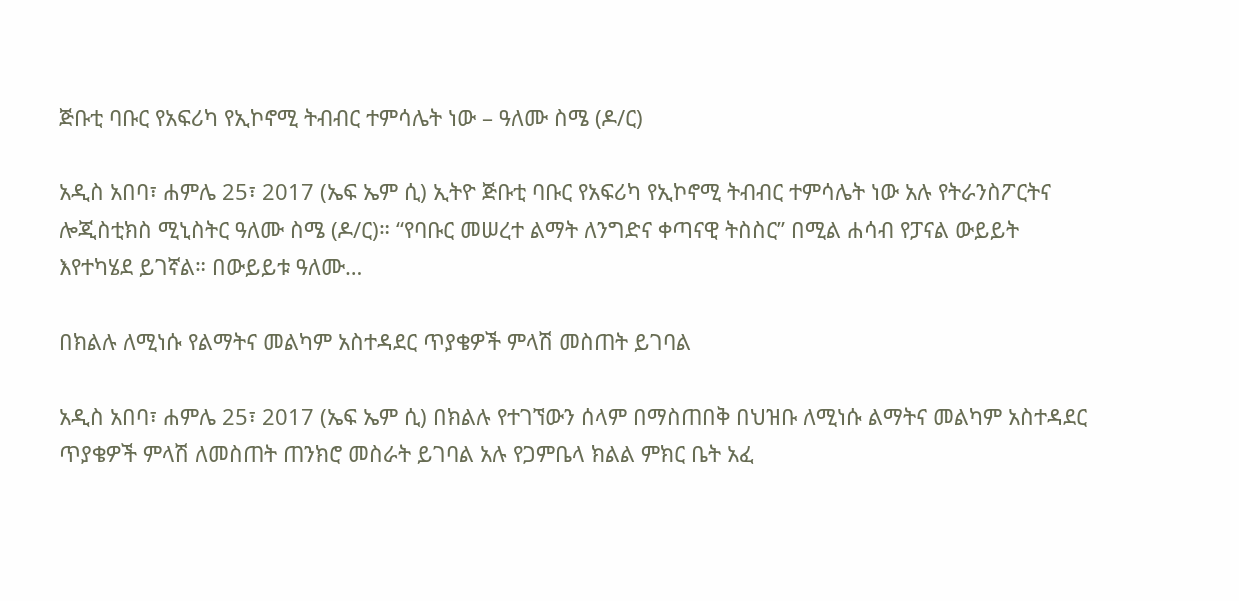ጅቡቲ ባቡር የአፍሪካ የኢኮኖሚ ትብብር ተምሳሌት ነው – ዓለሙ ስሜ (ዶ/ር)

አዲስ አበባ፣ ሐምሌ 25፣ 2017 (ኤፍ ኤም ሲ) ኢትዮ ጅቡቲ ባቡር የአፍሪካ የኢኮኖሚ ትብብር ተምሳሌት ነው አሉ የትራንስፖርትና ሎጂስቲክስ ሚኒስትር ዓለሙ ስሜ (ዶ/ር)። “የባቡር መሠረተ ልማት ለንግድና ቀጣናዊ ትስስር” በሚል ሐሳብ የፓናል ውይይት እየተካሄደ ይገኛል። በውይይቱ ዓለሙ…

በክልሉ ለሚነሱ የልማትና መልካም አስተዳደር ጥያቄዎች ምላሽ መስጠት ይገባል

አዲስ አበባ፣ ሐምሌ 25፣ 2017 (ኤፍ ኤም ሲ) በክልሉ የተገኘውን ሰላም በማስጠበቅ በህዝቡ ለሚነሱ ልማትና መልካም አስተዳደር ጥያቄዎች ምላሽ ለመስጠት ጠንክሮ መስራት ይገባል አሉ የጋምቤላ ክልል ምክር ቤት አፈ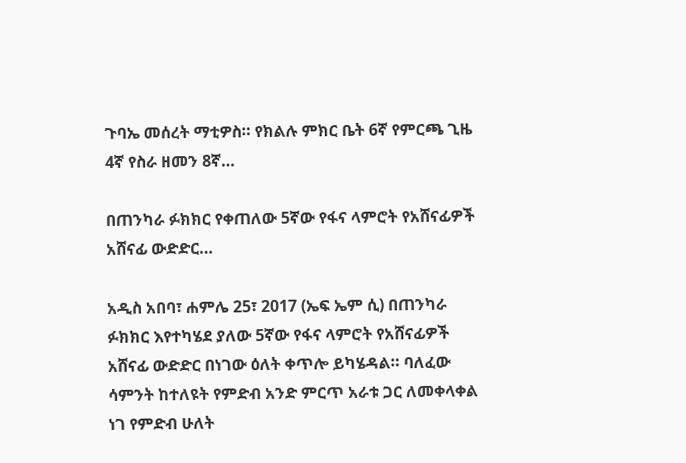ጉባኤ መሰረት ማቲዎስ። የክልሉ ምክር ቤት 6ኛ የምርጫ ጊዜ 4ኛ የስራ ዘመን 8ኛ…

በጠንካራ ፉክክር የቀጠለው 5ኛው የፋና ላምሮት የአሸናፊዎች አሸናፊ ውድድር…

አዲስ አበባ፣ ሐምሌ 25፣ 2017 (ኤፍ ኤም ሲ) በጠንካራ ፉክክር እየተካሄደ ያለው 5ኛው የፋና ላምሮት የአሸናፊዎች አሸናፊ ውድድር በነገው ዕለት ቀጥሎ ይካሄዳል። ባለፈው ሳምንት ከተለዩት የምድብ አንድ ምርጥ አራቱ ጋር ለመቀላቀል ነገ የምድብ ሁለት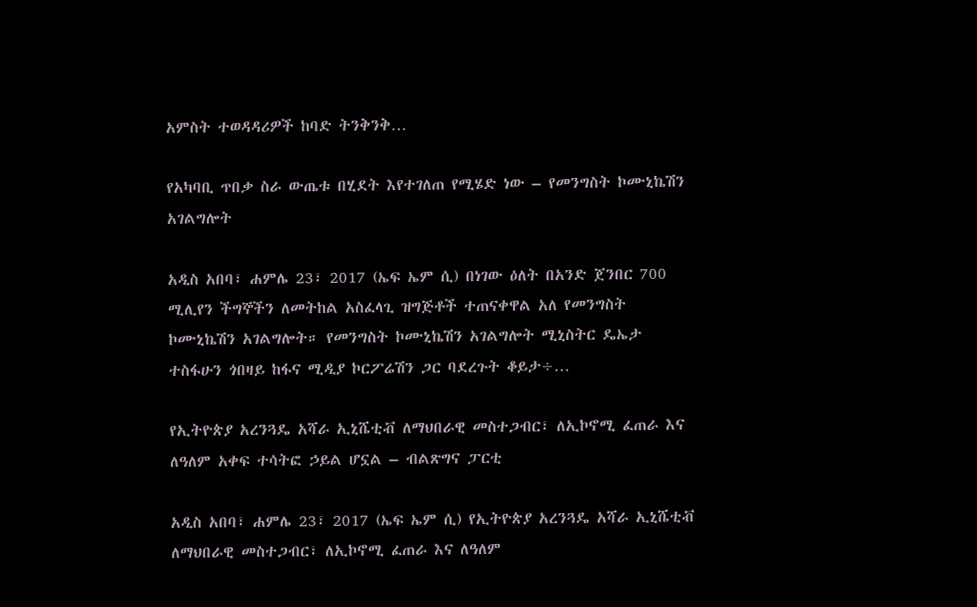አምስት ተወዳዳሪዎች ከባድ ትንቅንቅ…

የአካባቢ ጥበቃ ስራ ውጤቱ በሂደት እየተገለጠ የሚሄድ ነው – የመንግስት ኮሙኒኬሽን አገልግሎት

አዲስ አበባ፣ ሐምሌ 23፣ 2017 (ኤፍ ኤም ሲ) በነገው ዕለት በአንድ ጀንበር 700 ሚሊየን ችግኞችን ለመትከል አስፈላጊ ዝግጅቶች ተጠናቀዋል አለ የመንግስት ኮሙኒኬሽን አገልግሎት። የመንግስት ኮሙኒኬሽን አገልግሎት ሚኒስትር ዴኤታ ተስፋሁን ጎበዛይ ከፋና ሚዲያ ኮርፖሬሽን ጋር ባደረጉት ቆይታ÷…

የኢትዮጵያ አረንጓዴ አሻራ ኢኒሼቲቭ ለማህበራዊ መስተጋብር፣ ለኢኮኖሚ ፈጠራ እና ለዓለም አቀፍ ተሳትፎ ኃይል ሆኗል – ብልጽግና ፓርቲ

አዲስ አበባ፣ ሐምሌ 23፣ 2017 (ኤፍ ኤም ሲ) የኢትዮጵያ አረንጓዴ አሻራ ኢኒሼቲቭ ለማህበራዊ መስተጋብር፣ ለኢኮኖሚ ፈጠራ እና ለዓለም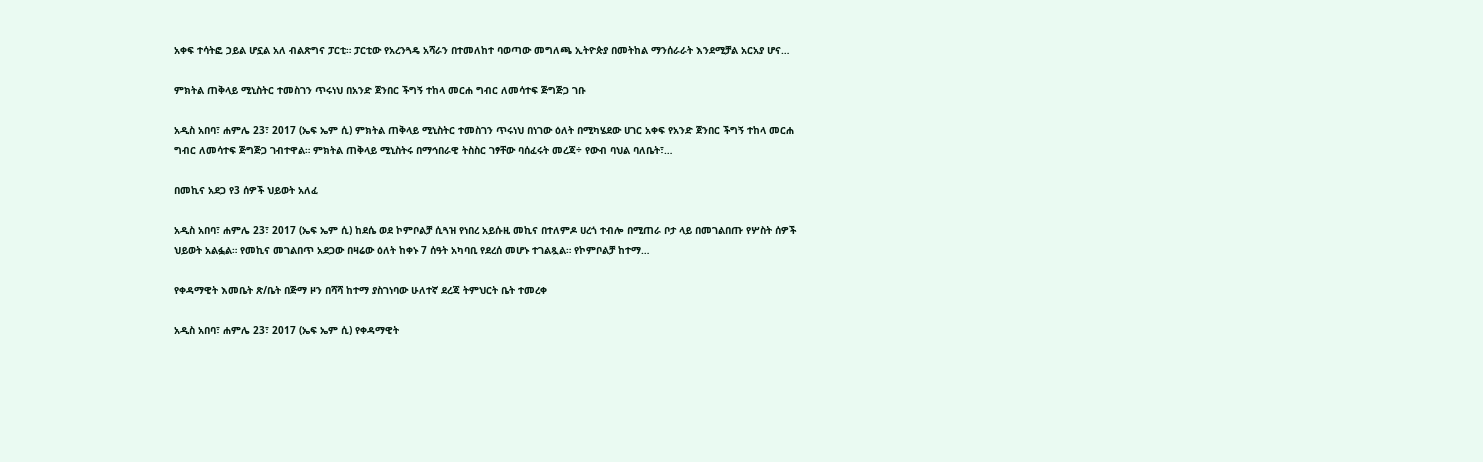አቀፍ ተሳትፎ ኃይል ሆኗል አለ ብልጽግና ፓርቲ። ፓርቲው የአረንጓዴ አሻራን በተመለከተ ባወጣው መግለጫ ኢትዮጵያ በመትከል ማንሰራራት እንደሚቻል አርአያ ሆና…

ምክትል ጠቅላይ ሚኒስትር ተመስገን ጥሩነህ በአንድ ጀንበር ችግኝ ተከላ መርሐ ግብር ለመሳተፍ ጅግጅጋ ገቡ

አዲስ አበባ፣ ሐምሌ 23፣ 2017 (ኤፍ ኤም ሲ) ምክትል ጠቅላይ ሚኒስትር ተመስገን ጥሩነህ በነገው ዕለት በሚካሄደው ሀገር አቀፍ የአንድ ጀንበር ችግኝ ተከላ መርሐ ግብር ለመሳተፍ ጅግጅጋ ገብተዋል። ምክትል ጠቅላይ ሚኒስትሩ በማኅበራዊ ትስስር ገፃቸው ባሰፈሩት መረጃ÷ የውብ ባህል ባለቤት፣…

በመኪና አደጋ የ3 ሰዎች ህይወት አለፈ

አዲስ አበባ፣ ሐምሌ 23፣ 2017 (ኤፍ ኤም ሲ) ከደሴ ወደ ኮምቦልቻ ሲጓዝ የነበረ አይሱዚ መኪና በተለምዶ ሀረጎ ተብሎ በሚጠራ ቦታ ላይ በመገልበጡ የሦስት ሰዎች ህይወት አልፏል። የመኪና መገልበጥ አደጋው በዛሬው ዕለት ከቀኑ 7 ሰዓት አካባቢ የደረሰ መሆኑ ተገልጿል። የኮምቦልቻ ከተማ…

የቀዳማዊት እመቤት ጽ/ቤት በጅማ ዞን በሻሻ ከተማ ያስገነባው ሁለተኛ ደረጃ ትምህርት ቤት ተመረቀ

አዲስ አበባ፣ ሐምሌ 23፣ 2017 (ኤፍ ኤም ሲ) የቀዳማዊት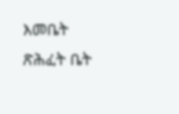እመቤት ጽሕፈት ቤት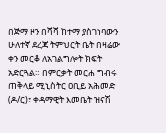በጅማ ዞን በሻሻ ከተማ ያስገነባውን ሁለተኛ ደረጃ ትምህርት ቤት በዛሬው ቀን መርቆ ለአገልግሎት ክፍት አድርጓል። በምርቃት መርሐ ግብሩ ጠቅላይ ሚኒስትር ዐቢይ አሕመድ (ዶ/ር)፣ ቀዳማዊት እመቤት ዝናሽ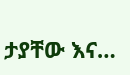ታያቸው እና…